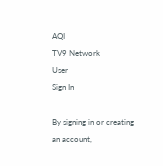AQI
TV9 Network
User
Sign In

By signing in or creating an account,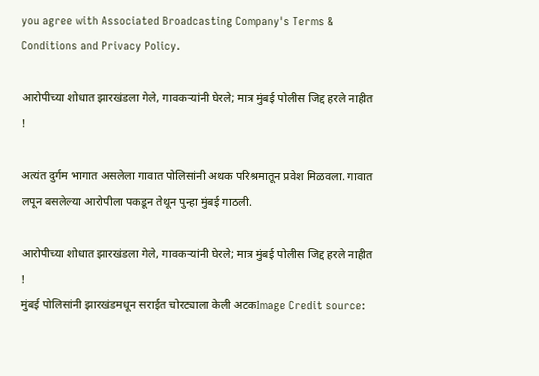you agree with Associated Broadcasting Company's Terms & Conditions and Privacy Policy.

आरोपीच्या शोधात झारखंडला गेले, गावकऱ्यांनी घेरले; मात्र मुंबई पोलीस जिद्द हरले नाहीत !

अत्यंत दुर्गम भागात असलेला गावात पोलिसांनी अथक परिश्रमातून प्रवेश मिळवला. गावात लपून बसलेल्या आरोपीला पकडून तेथून पुन्हा मुंबई गाठली.

आरोपीच्या शोधात झारखंडला गेले, गावकऱ्यांनी घेरले; मात्र मुंबई पोलीस जिद्द हरले नाहीत !
मुंबई पोलिसांनी झारखंडमधून सराईत चोरट्याला केली अटकImage Credit source: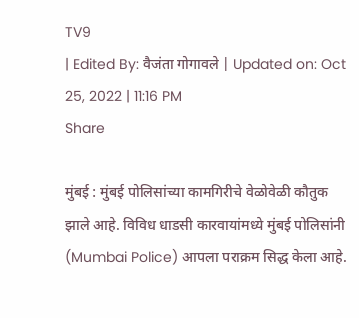TV9
| Edited By: वैजंता गोगावले | Updated on: Oct 25, 2022 | 11:16 PM
Share

मुंबई : मुंबई पोलिसांच्या कामगिरीचे वेळोवेळी कौतुक झाले आहे. विविध धाडसी कारवायांमध्ये मुंबई पोलिसांनी (Mumbai Police) आपला पराक्रम सिद्ध केला आहे.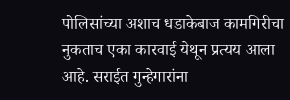पोलिसांच्या अशाच धडाकेबाज कामगिरीचा नुकताच एका कारवाई येथून प्रत्यय आला आहे. सराईत गुन्हेगारांना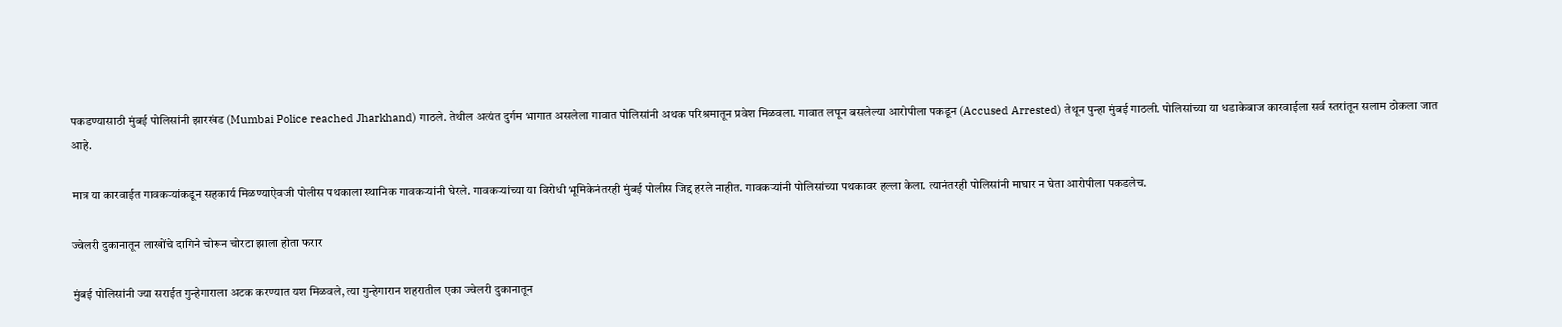पकडण्यासाठी मुंबई पोलिसांनी झारखंड (Mumbai Police reached Jharkhand) गाठले. तेथील अत्यंत दुर्गम भागात असलेला गावात पोलिसांनी अथक परिश्रमातून प्रवेश मिळवला. गावात लपून बसलेल्या आरोपीला पकडून (Accused Arrested) तेथून पुन्हा मुंबई गाठली. पोलिसांच्या या धडाकेबाज कारवाईला सर्व स्तरांतून सलाम ठोकला जात आहे.

मात्र या कारवाईत गावकऱ्यांकडून सहकार्य मिळण्याऐवजी पोलीस पथकाला स्थानिक गावकऱ्यांनी घेरले. गावकऱ्यांच्या या विरोधी भूमिकेनंतरही मुंबई पोलीस जिद्द हरले नाहीत. गावकऱ्यांनी पोलिसांच्या पथकावर हल्ला केला. त्यानंतरही पोलिसांनी माघार न घेता आरोपीला पकडलेच.

ज्वेलरी दुकानातून लाखोंचे दागिने चोरून चोरटा झाला होता फरार

मुंबई पोलिसांनी ज्या सराईत गुन्हेगाराला अटक करण्यात यश मिळवले, त्या गुन्हेगारान शहरातील एका ज्वेलरी दुकानातून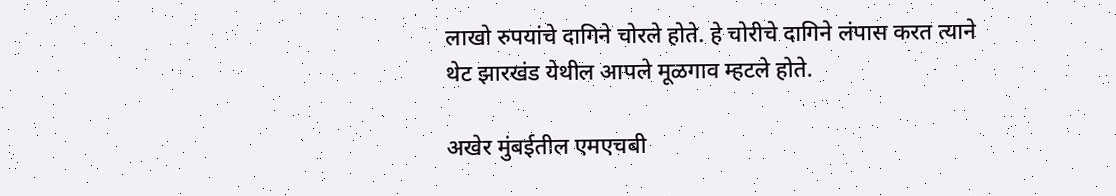लाखो रुपयांचे दागिने चोरले होते. हे चोरीचे दागिने लंपास करत त्याने थेट झारखंड येथील आपले मूळगाव म्हटले होते.

अखेर मुंबईतील एमएचबी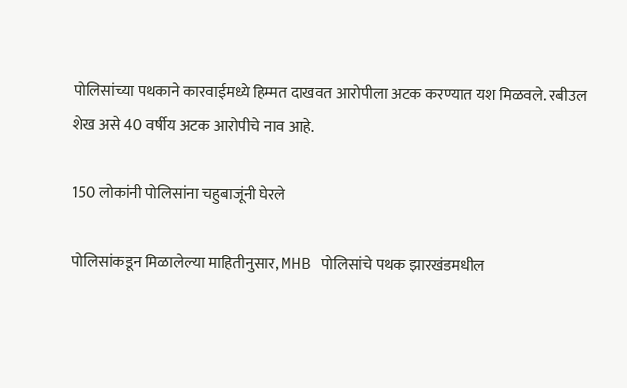पोलिसांच्या पथकाने कारवाईमध्ये हिम्मत दाखवत आरोपीला अटक करण्यात यश मिळवले. रबीउल शेख असे 40 वर्षीय अटक आरोपीचे नाव आहे.

150 लोकांनी पोलिसांना चहुबाजूंनी घेरले

पोलिसांकडून मिळालेल्या माहितीनुसार, MHB पोलिसांचे पथक झारखंडमधील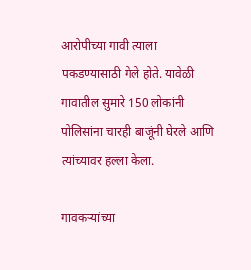आरोपीच्या गावी त्याला पकडण्यासाठी गेले होते. यावेळी गावातील सुमारे 150 लोकांनी पोलिसांना चारही बाजूंनी घेरले आणि त्यांच्यावर हल्ला केला.

गावकऱ्यांच्या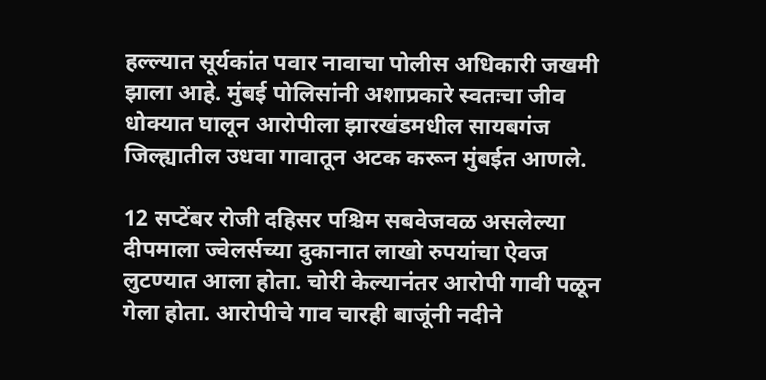हल्ल्यात सूर्यकांत पवार नावाचा पोलीस अधिकारी जखमी झाला आहे. मुंबई पोलिसांनी अशाप्रकारे स्वतःचा जीव धोक्यात घालून आरोपीला झारखंडमधील सायबगंज जिल्ह्यातील उधवा गावातून अटक करून मुंबईत आणले.

12 सप्टेंबर रोजी दहिसर पश्चिम सबवेजवळ असलेल्या दीपमाला ज्वेलर्सच्या दुकानात लाखो रुपयांचा ऐवज लुटण्यात आला होता. चोरी केल्यानंतर आरोपी गावी पळून गेला होता. आरोपीचे गाव चारही बाजूंनी नदीने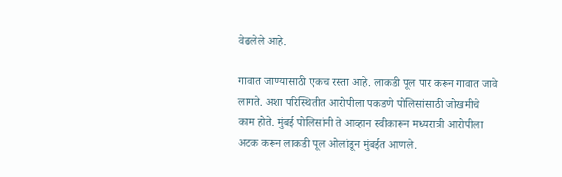वेढलेले आहे.

गावात जाण्यासाठी एकच रस्ता आहे. लाकडी पूल पार करून गावात जावे लागते. अशा परिस्थितीत आरोपीला पकडणे पोलिसांसाठी जोखमीचे काम होते. मुंबई पोलिसांनी ते आव्हान स्वीकारून मध्यरात्री आरोपीला अटक करून लाकडी पूल ओलांडून मुंबईत आणले.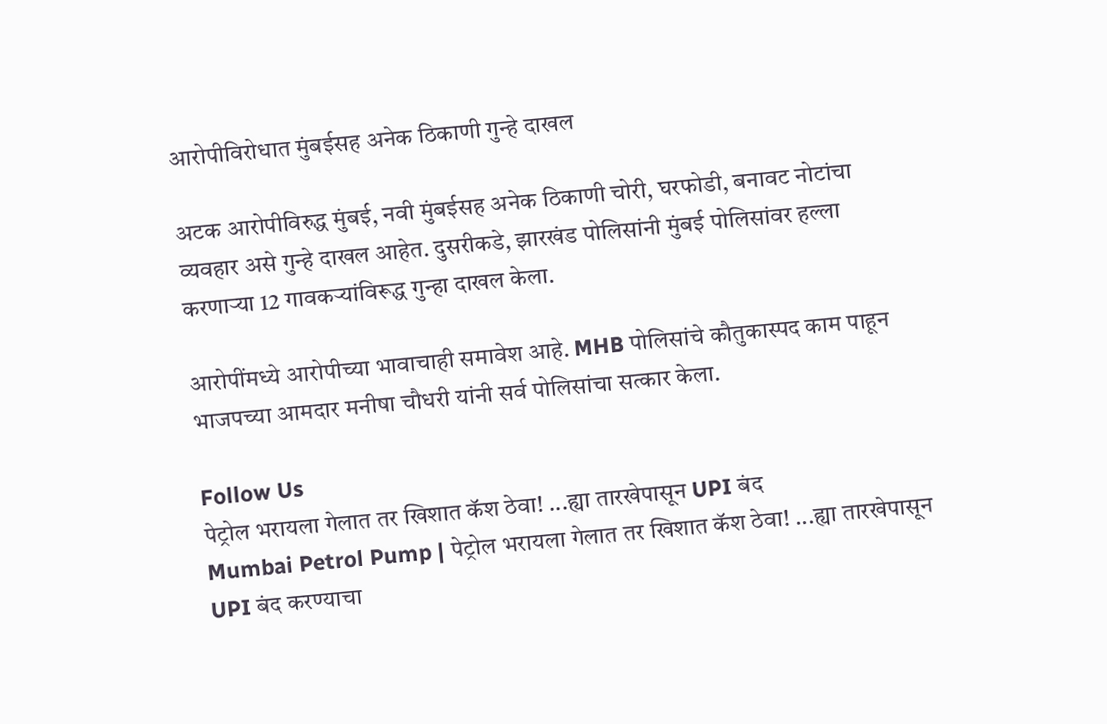आरोपीविरोधात मुंबईसह अनेक ठिकाणी गुन्हे दाखल

अटक आरोपीविरुद्ध मुंबई, नवी मुंबईसह अनेक ठिकाणी चोरी, घरफोडी, बनावट नोटांचा व्यवहार असे गुन्हे दाखल आहेत. दुसरीकडे, झारखंड पोलिसांनी मुंबई पोलिसांवर हल्ला करणार्‍या 12 गावकऱ्यांविरूद्ध गुन्हा दाखल केला.

आरोपींमध्ये आरोपीच्या भावाचाही समावेश आहे. MHB पोलिसांचे कौतुकास्पद काम पाहून भाजपच्या आमदार मनीषा चौधरी यांनी सर्व पोलिसांचा सत्कार केला.

Follow Us
पेट्रोल भरायला गेलात तर खिशात कॅश ठेवा! ...ह्या तारखेपासून UPI बंद
Mumbai Petrol Pump | पेट्रोल भरायला गेलात तर खिशात कॅश ठेवा! ...ह्या तारखेपासून UPI बंद करण्याचा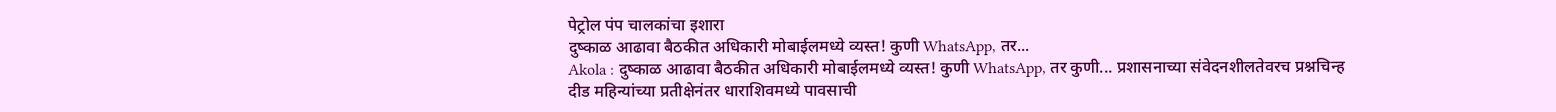पेट्रोल पंप चालकांचा इशारा
दुष्काळ आढावा बैठकीत अधिकारी मोबाईलमध्ये व्यस्त! कुणी WhatsApp, तर...
Akola : दुष्काळ आढावा बैठकीत अधिकारी मोबाईलमध्ये व्यस्त! कुणी WhatsApp, तर कुणी... प्रशासनाच्या संवेदनशीलतेवरच प्रश्नचिन्ह
दीड महिन्यांच्या प्रतीक्षेनंतर धाराशिवमध्ये पावसाची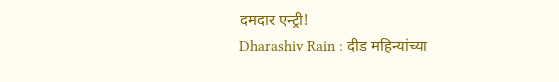दमदार एन्ट्री!
Dharashiv Rain : दीड महिन्यांच्या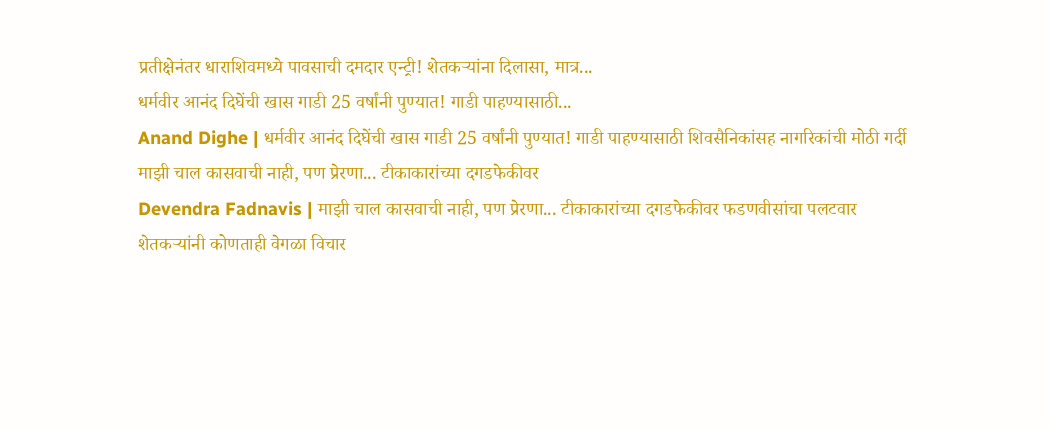प्रतीक्षेनंतर धाराशिवमध्ये पावसाची दमदार एन्ट्री! शेतकऱ्यांना दिलासा, मात्र...
धर्मवीर आनंद दिघेंची खास गाडी 25 वर्षांनी पुण्यात! गाडी पाहण्यासाठी...
Anand Dighe | धर्मवीर आनंद दिघेंची खास गाडी 25 वर्षांनी पुण्यात! गाडी पाहण्यासाठी शिवसैनिकांसह नागरिकांची मोठी गर्दी
माझी चाल कासवाची नाही, पण प्रेरणा... टीकाकारांच्या दगडफेकीवर
Devendra Fadnavis | माझी चाल कासवाची नाही, पण प्रेरणा... टीकाकारांच्या दगडफेकीवर फडणवीसांचा पलटवार
शेतकऱ्यांनी कोणताही वेगळा विचार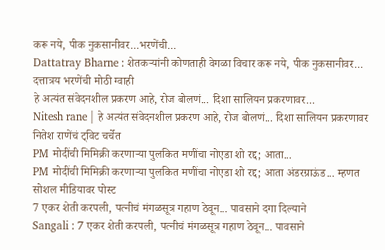करू नये, पीक नुकसानीवर...भरणेंची...
Dattatray Bharne : शेतकऱ्यांनी कोणताही वेगळा विचार करू नये, पीक नुकसानीवर... दत्तात्रय भरणेंची मोठी ग्वाही
हे अत्यंत संवेदनशील प्रकरण आहे, रोज बोलणं... दिशा सालियन प्रकरणावर...
Nitesh rane | हे अत्यंत संवेदनशील प्रकरण आहे, रोज बोलणं... दिशा सालियन प्रकरणावर नितेश राणेंचं ट्विट चर्चेत
PM मोदींची मिमिक्री करणाऱ्या पुलकित मणींचा नोएडा शो रद्द; आता...
PM मोदींची मिमिक्री करणाऱ्या पुलकित मणींचा नोएडा शो रद्द; आता अंडरग्राऊंड... म्हणत सोशल मीडियावर पोस्ट
7 एकर शेती करपली, पत्नीचं मंगळसूत्र गहाण ठेवून... पावसाने दगा दिल्याने
Sangali : 7 एकर शेती करपली, पत्नीचं मंगळसूत्र गहाण ठेवून... पावसाने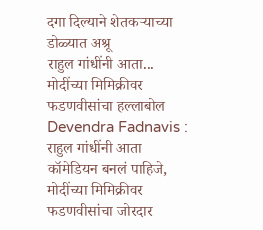दगा दिल्याने शेतकऱ्याच्या डोळ्यात अश्रू
राहुल गांधींनी आता... मोदींच्या मिमिक्रीवर फडणवीसांचा हल्लाबोल
Devendra Fadnavis : राहुल गांधींनी आता कॉमेडियन बनलं पाहिजे, मोदींच्या मिमिक्रीवर फडणवीसांचा जोरदार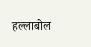हल्लाबोल